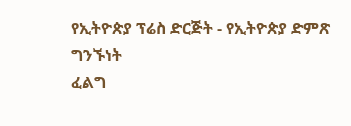የኢትዮጵያ ፕሬስ ድርጅት - የኢትዮጵያ ድምጽ
ግንኙነት
ፈልግ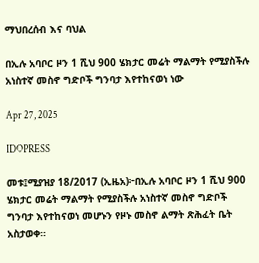ማህበረሰብ እና ባህል

በኢሉ አባቦር ዞን 1 ሺህ 900 ሄክታር መሬት ማልማት የሚያስችሉ አነስተኛ መስኖ ግድቦች ግንባታ እየተከናወነ ነው

Apr 27, 2025

IDOPRESS

መቱ፤ሚያዝያ 18/2017 (ኢዜአ)፦በኢሉ አባቦር ዞን 1 ሺህ 900 ሄክታር መሬት ማልማት የሚያስችሉ አነስተኛ መስኖ ግድቦች ግንባታ እየተከናወነ መሆኑን የዞኑ መስኖ ልማት ጽሕፈት ቤት አስታወቀ።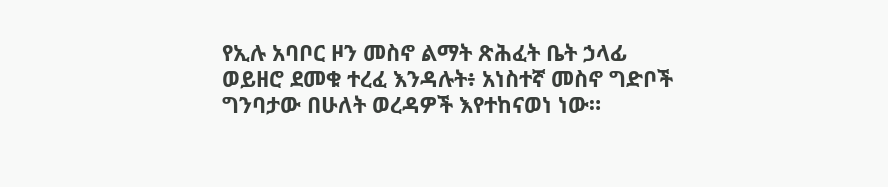የኢሉ አባቦር ዞን መስኖ ልማት ጽሕፈት ቤት ኃላፊ ወይዘሮ ደመቁ ተረፈ እንዳሉት፥ አነስተኛ መስኖ ግድቦች ግንባታው በሁለት ወረዳዎች እየተከናወነ ነው።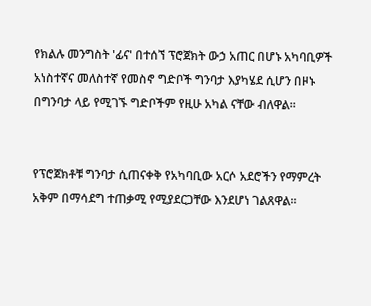የክልሉ መንግስት 'ፊና' በተሰኘ ፕሮጀክት ውኃ አጠር በሆኑ አካባቢዎች አነስተኛና መለስተኛ የመስኖ ግድቦች ግንባታ እያካሄደ ሲሆን በዞኑ በግንባታ ላይ የሚገኙ ግድቦችም የዚሁ አካል ናቸው ብለዋል።


የፕሮጀክቶቹ ግንባታ ሲጠናቀቅ የአካባቢው አርሶ አደሮችን የማምረት አቅም በማሳደግ ተጠቃሚ የሚያደርጋቸው እንደሆነ ገልጸዋል።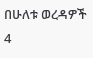በሁለቱ ወረዳዎች 4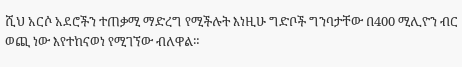ሺህ አርሶ አደሮችን ተጠቃሚ ማድረግ የሚችሉት እነዚሁ ግድቦች ግንባታቸው በ400 ሚሊዮን ብር ወጪ ነው እየተከናወነ የሚገኘው ብለዋል።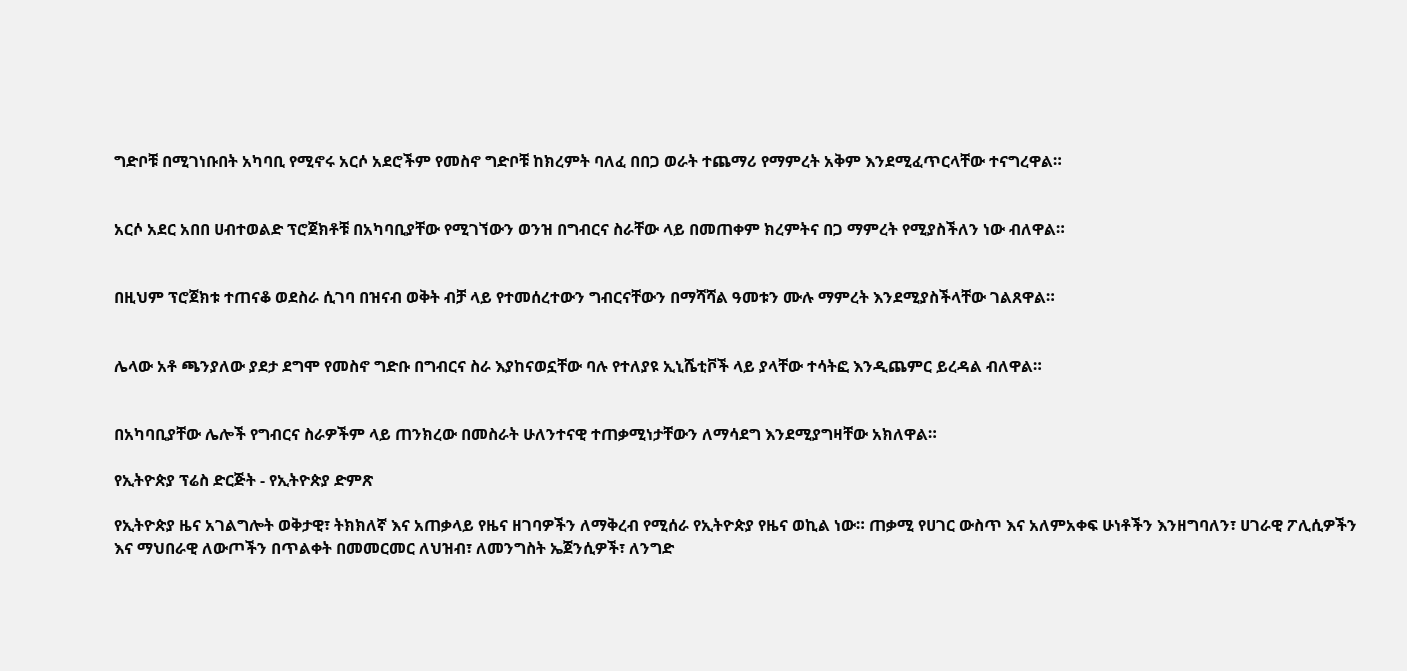ግድቦቹ በሚገነቡበት አካባቢ የሚኖሩ አርሶ አደሮችም የመስኖ ግድቦቹ ከክረምት ባለፈ በበጋ ወራት ተጨማሪ የማምረት አቅም እንደሚፈጥርላቸው ተናግረዋል።


አርሶ አደር አበበ ሀብተወልድ ፕሮጀክቶቹ በአካባቢያቸው የሚገኘውን ወንዝ በግብርና ስራቸው ላይ በመጠቀም ክረምትና በጋ ማምረት የሚያስችለን ነው ብለዋል።


በዚህም ፕሮጀክቱ ተጠናቆ ወደስራ ሲገባ በዝናብ ወቅት ብቻ ላይ የተመሰረተውን ግብርናቸውን በማሻሻል ዓመቱን ሙሉ ማምረት እንደሚያስችላቸው ገልጸዋል።


ሌላው አቶ ጫንያለው ያደታ ደግሞ የመስኖ ግድቡ በግብርና ስራ እያከናወኗቸው ባሉ የተለያዩ ኢኒሼቲቮች ላይ ያላቸው ተሳትፎ እንዲጨምር ይረዳል ብለዋል።


በአካባቢያቸው ሌሎች የግብርና ስራዎችም ላይ ጠንክረው በመስራት ሁለንተናዊ ተጠቃሚነታቸውን ለማሳደግ እንደሚያግዛቸው አክለዋል።

የኢትዮጵያ ፕሬስ ድርጅት - የኢትዮጵያ ድምጽ

የኢትዮጵያ ዜና አገልግሎት ወቅታዊ፣ ትክክለኛ እና አጠቃላይ የዜና ዘገባዎችን ለማቅረብ የሚሰራ የኢትዮጵያ የዜና ወኪል ነው። ጠቃሚ የሀገር ውስጥ እና አለምአቀፍ ሁነቶችን እንዘግባለን፣ ሀገራዊ ፖሊሲዎችን እና ማህበራዊ ለውጦችን በጥልቀት በመመርመር ለህዝብ፣ ለመንግስት ኤጀንሲዎች፣ ለንግድ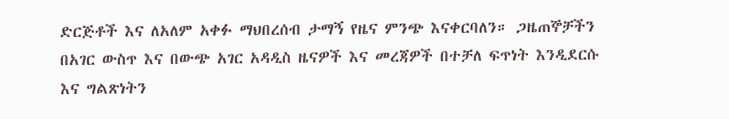ድርጅቶች እና ለአለም አቀፉ ማህበረሰብ ታማኝ የዜና ምንጭ እናቀርባለን። ጋዜጠኞቻችን በአገር ውስጥ እና በውጭ አገር አዳዲስ ዜናዎች እና መረጃዎች በተቻለ ፍጥነት እንዲደርሱ እና ግልጽነትን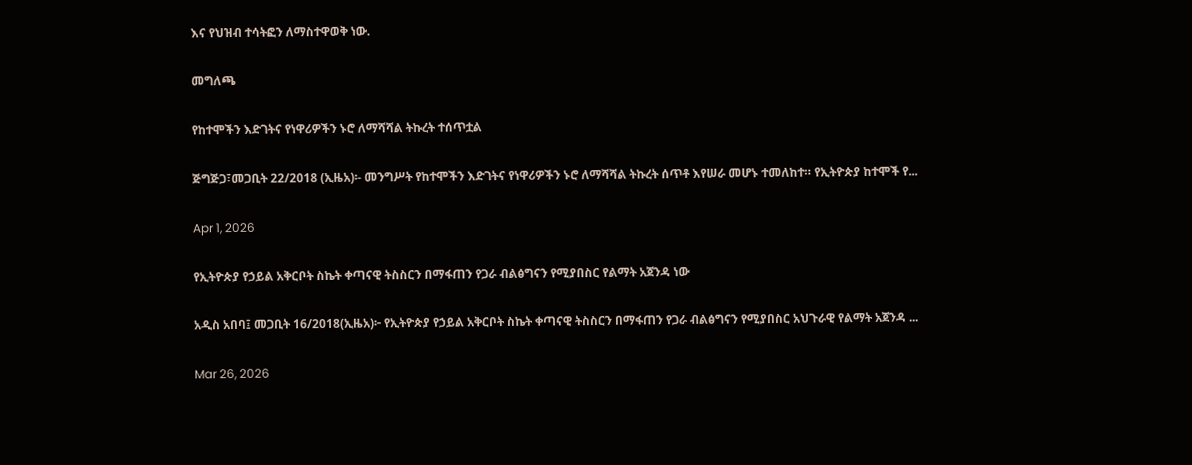እና የህዝብ ተሳትፎን ለማስተዋወቅ ነው.

መግለጫ

የከተሞችን እድገትና የነዋሪዎችን ኑሮ ለማሻሻል ትኩረት ተሰጥቷል

ጅግጅጋ፣መጋቢት 22/2018 (ኢዜአ)፡- መንግሥት የከተሞችን እድገትና የነዋሪዎችን ኑሮ ለማሻሻል ትኩረት ሰጥቶ እየሠራ መሆኑ ተመለከተ። የኢትዮጵያ ከተሞች የ...

Apr 1, 2026

የኢትዮጵያ የኃይል አቅርቦት ስኬት ቀጣናዊ ትስስርን በማፋጠን የጋራ ብልፅግናን የሚያበስር የልማት አጀንዳ ነው

አዲስ አበባ፤ መጋቢት 16/2018(ኢዜአ)፦ የኢትዮጵያ የኃይል አቅርቦት ስኬት ቀጣናዊ ትስስርን በማፋጠን የጋራ ብልፅግናን የሚያበስር አህጉራዊ የልማት አጀንዳ ...

Mar 26, 2026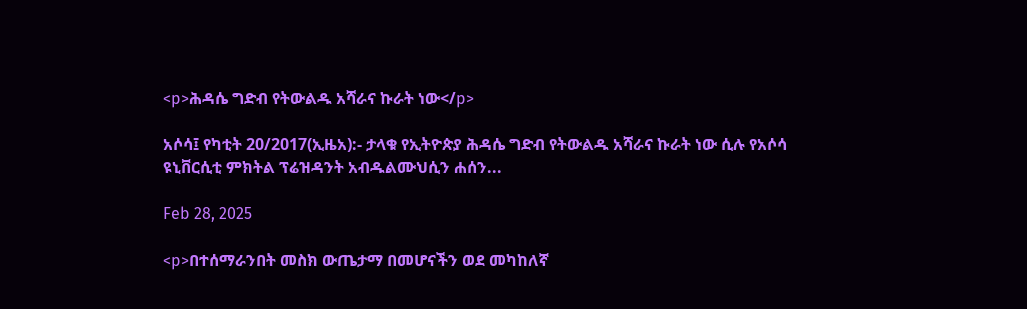<p>ሕዳሴ ግድብ የትውልዱ አሻራና ኩራት ነው</p>

አሶሳ፤ የካቲት 20/2017(ኢዜአ):- ታላቁ የኢትዮጵያ ሕዳሴ ግድብ የትውልዱ አሻራና ኩራት ነው ሲሉ የአሶሳ ዩኒቨርሲቲ ምክትል ፕሬዝዳንት አብዱልሙህሲን ሐሰን...

Feb 28, 2025

<p>በተሰማራንበት መስክ ውጤታማ በመሆናችን ወደ መካከለኛ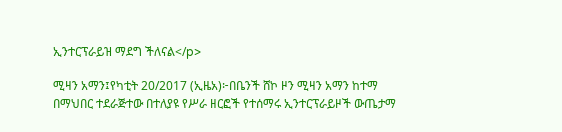ኢንተርፕራይዝ ማደግ ችለናል</p>

ሚዛን አማን፤የካቲት 20/2017 (ኢዜአ)፦በቤንች ሸኮ ዞን ሚዛን አማን ከተማ በማህበር ተደራጅተው በተለያዩ የሥራ ዘርፎች የተሰማሩ ኢንተርፕራይዞች ውጤታማ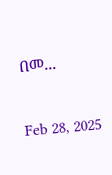በመ...

Feb 28, 2025